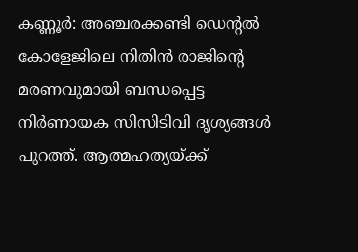കണ്ണൂർ: അഞ്ചരക്കണ്ടി ഡെന്റൽ കോളേജിലെ നിതിൻ രാജിന്റെ മരണവുമായി ബന്ധപ്പെട്ട നിർണായക സിസിടിവി ദൃശ്യങ്ങൾ പുറത്ത്. ആത്മഹത്യയ്ക്ക്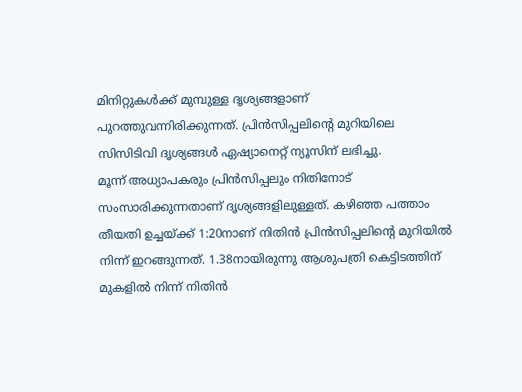മിനിറ്റുകൾക്ക് മുമ്പുള്ള ദൃശ്യങ്ങളാണ് പുറത്തുവന്നിരിക്കുന്നത്. പ്രിൻസിപ്പലിന്റെ മുറിയിലെ സിസിടിവി ദൃശ്യങ്ങൾ ഏഷ്യാനെറ്റ് ന്യൂസിന് ലഭിച്ചു.
മൂന്ന് അധ്യാപകരും പ്രിൻസിപ്പലും നിതിനോട് സംസാരിക്കുന്നതാണ് ദൃശ്യങ്ങളിലുള്ളത്. കഴിഞ്ഞ പത്താം തീയതി ഉച്ചയ്ക്ക് 1:20നാണ് നിതിൻ പ്രിൻസിപ്പലിന്റെ മുറിയിൽ നിന്ന് ഇറങ്ങുന്നത്. 1.38നായിരുന്നു ആശുപത്രി കെട്ടിടത്തിന് മുകളിൽ നിന്ന് നിതിൻ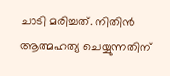ചാടി മരിച്ചത്. നിതിൻ ആത്മഹത്യ ചെയ്യുന്നതിന്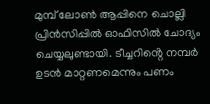മുമ്പ് ലോൺ ആപ്പിനെ ചൊല്ലി പ്രിൻസിപ്പിൽ ഓഫിസിൽ ചോദ്യം ചെയ്യലുണ്ടായി. ടീച്ചറിൻ്റെ നമ്പർ ഉടൻ മാറ്റണമെന്നും പണം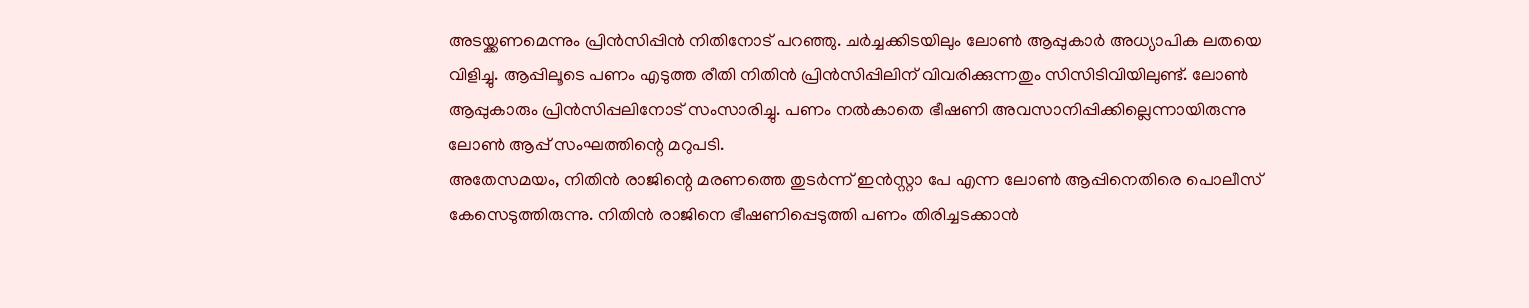അടയ്ക്കണമെന്നും പ്രിൻസിപ്പിൻ നിതിനോട് പറഞ്ഞു. ചർച്ചക്കിടയിലും ലോൺ ആപ്പുകാർ അധ്യാപിക ലതയെ വിളിച്ചു. ആപ്പിലൂടെ പണം എടുത്ത രീതി നിതിൻ പ്രിൻസിപ്പിലിന് വിവരിക്കുന്നതും സിസിടിവിയിലുണ്ട്. ലോൺ ആപ്പുകാരും പ്രിൻസിപ്പലിനോട് സംസാരിച്ചു. പണം നൽകാതെ ഭീഷണി അവസാനിപ്പിക്കില്ലെന്നായിരുന്നു ലോൺ ആപ്പ് സംഘത്തിന്റെ മറുപടി.
അതേസമയം, നിതിൻ രാജിന്റെ മരണത്തെ തുടർന്ന് ഇൻസ്റ്റാ പേ എന്ന ലോൺ ആപ്പിനെതിരെ പൊലീസ് കേസെടുത്തിരുന്നു. നിതിൻ രാജിനെ ഭീഷണിപ്പെടുത്തി പണം തിരിച്ചടക്കാൻ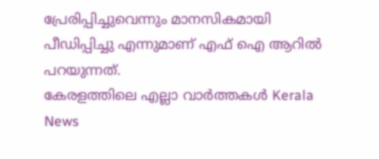പ്രേരിപ്പിച്ചുവെന്നും മാനസികമായി പീഡിപ്പിച്ചു എന്നുമാണ് എഫ് ഐ ആറിൽ പറയുന്നത്.
കേരളത്തിലെ എല്ലാ വാർത്തകൾ Kerala News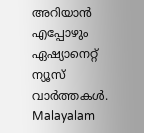അറിയാൻ എപ്പോഴും ഏഷ്യാനെറ്റ് ന്യൂസ് വാർത്തകൾ. Malayalam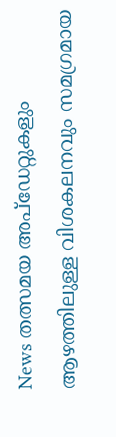News തത്സമയ അപ്ഡേറ്റുകളും ആഴത്തിലുള്ള വിശകലനവും സമഗ്രമായ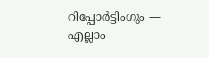റിപ്പോർട്ടിംഗും — എല്ലാം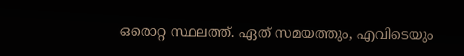ഒരൊറ്റ സ്ഥലത്ത്. ഏത് സമയത്തും, എവിടെയും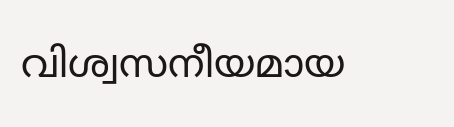വിശ്വസനീയമായ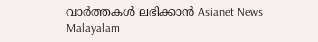വാർത്തകൾ ലഭിക്കാൻ Asianet News Malayalam